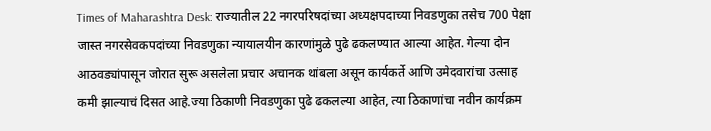Times of Maharashtra Desk: राज्यातील 22 नगरपरिषदांच्या अध्यक्षपदाच्या निवडणुका तसेच 700 पेक्षा जास्त नगरसेवकपदांच्या निवडणुका न्यायालयीन कारणांमुळे पुढे ढकलण्यात आल्या आहेत. गेल्या दोन आठवड्यांपासून जोरात सुरू असलेला प्रचार अचानक थांबला असून कार्यकर्ते आणि उमेदवारांचा उत्साह कमी झाल्याचं दिसत आहे.ज्या ठिकाणी निवडणुका पुढे ढकलल्या आहेत, त्या ठिकाणांचा नवीन कार्यक्रम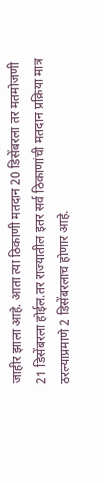जाहीर झाला आहे. आता त्या ठिकाणी मतदान 20 डिसेंबरला तर मतमोजणी 21 डिसेंबरला होईल.तर राज्यातील इतर सर्व ठिकाणांची मतदान प्रक्रिया मात्र ठरल्याप्रमाणे 2 डिसेंबरलाच होणार आहे.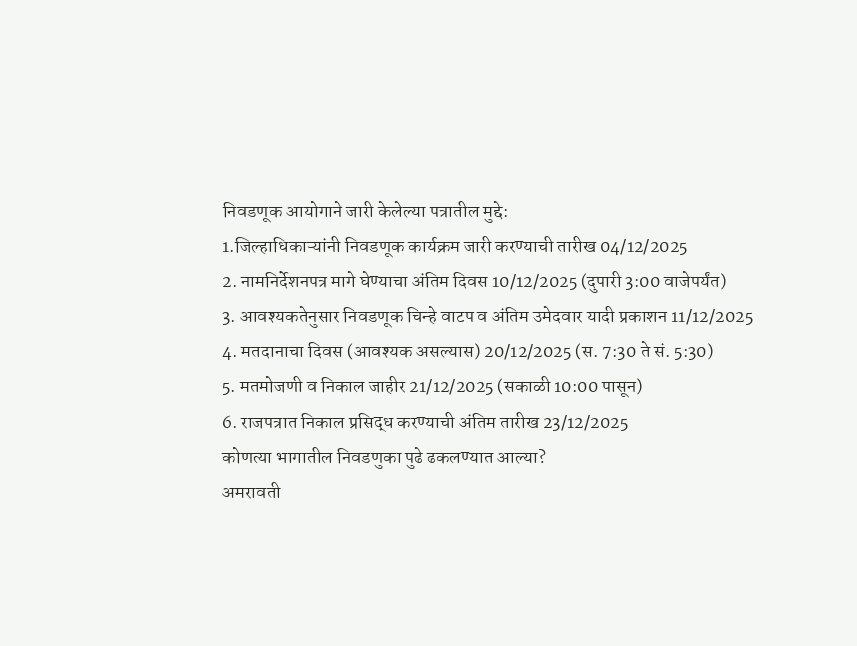निवडणूक आयोगाने जारी केलेल्या पत्रातील मुद्दे:
1.जिल्हाधिकाऱ्यांनी निवडणूक कार्यक्रम जारी करण्याची तारीख 04/12/2025
2. नामनिर्देशनपत्र मागे घेण्याचा अंतिम दिवस 10/12/2025 (दुपारी 3:00 वाजेपर्यंत)
3. आवश्यकतेनुसार निवडणूक चिन्हे वाटप व अंतिम उमेदवार यादी प्रकाशन 11/12/2025
4. मतदानाचा दिवस (आवश्यक असल्यास) 20/12/2025 (स. 7:30 ते सं. 5:30)
5. मतमोजणी व निकाल जाहीर 21/12/2025 (सकाळी 10:00 पासून)
6. राजपत्रात निकाल प्रसिद्ध करण्याची अंतिम तारीख 23/12/2025
कोणत्या भागातील निवडणुका पुढे ढकलण्यात आल्या?
अमरावती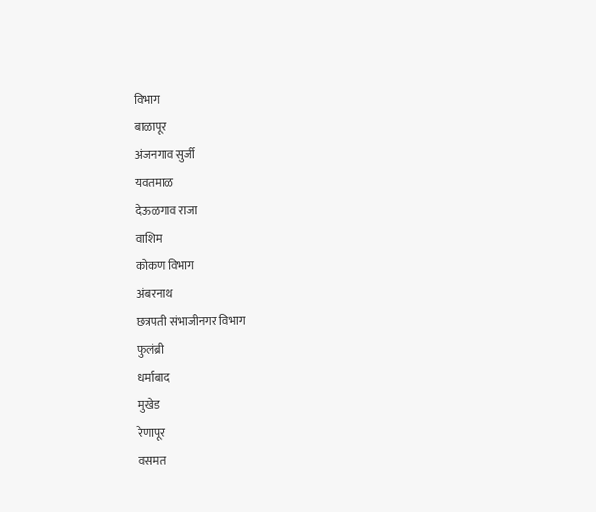विभाग
बाळापूर
अंजनगाव सुर्जी
यवतमाळ
देऊळगाव राजा
वाशिम
कोकण विभाग
अंबरनाथ
छत्रपती संभाजीनगर विभाग
फुलंब्री
धर्माबाद
मुखेड
रेणापूर
वसमत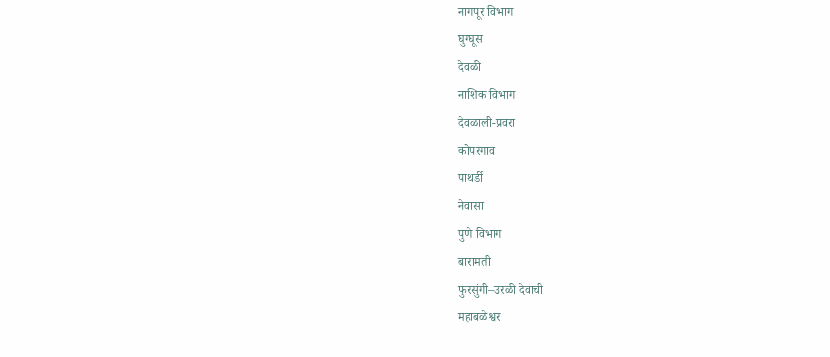नागपूर विभाग
घुग्घूस
देवळी
नाशिक विभाग
देवळाली-प्रवरा
कोपरगाव
पाथर्डी
नेवासा
पुणे विभाग
बारामती
फुरसुंगी–उरळी देवाची
महाबळेश्वर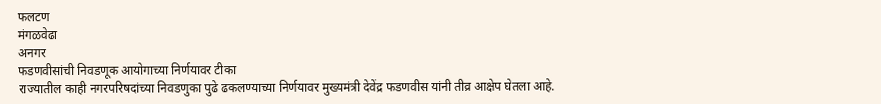फलटण
मंगळवेढा
अनगर
फडणवीसांची निवडणूक आयोगाच्या निर्णयावर टीका
राज्यातील काही नगरपरिषदांच्या निवडणुका पुढे ढकलण्याच्या निर्णयावर मुख्यमंत्री देवेंद्र फडणवीस यांनी तीव्र आक्षेप घेतला आहे.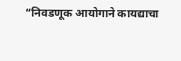“निवडणूक आयोगाने कायद्याचा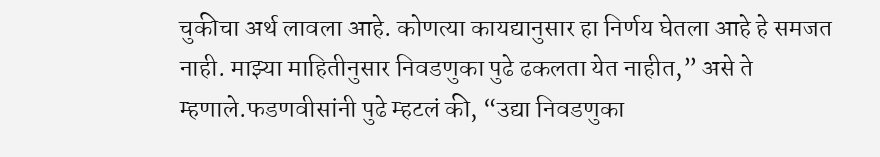चुकीचा अर्थ लावला आहे. कोणत्या कायद्यानुसार हा निर्णय घेतला आहे हे समजत नाही. माझ्या माहितीनुसार निवडणुका पुढे ढकलता येत नाहीत,” असे ते म्हणाले.फडणवीसांनी पुढे म्हटलं की, “उद्या निवडणुका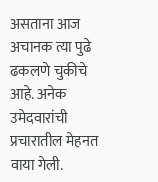असताना आज अचानक त्या पुढे ढकलणे चुकीचे आहे. अनेक उमेदवारांची प्रचारातील मेहनत वाया गेली.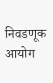निवडणूक आयोग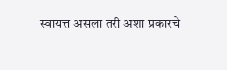स्वायत्त असला तरी अशा प्रकारचे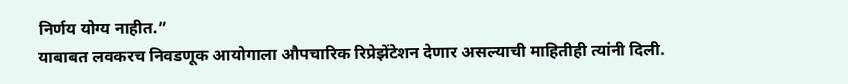निर्णय योग्य नाहीत.”
याबाबत लवकरच निवडणूक आयोगाला औपचारिक रिप्रेझेंटेशन देणार असल्याची माहितीही त्यांनी दिली.